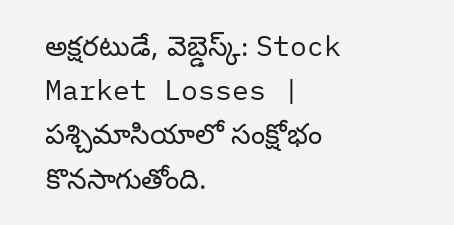అక్షరటుడే, వెబ్డెస్క్: Stock Market Losses | పశ్చిమాసియాలో సంక్షోభం కొనసాగుతోంది.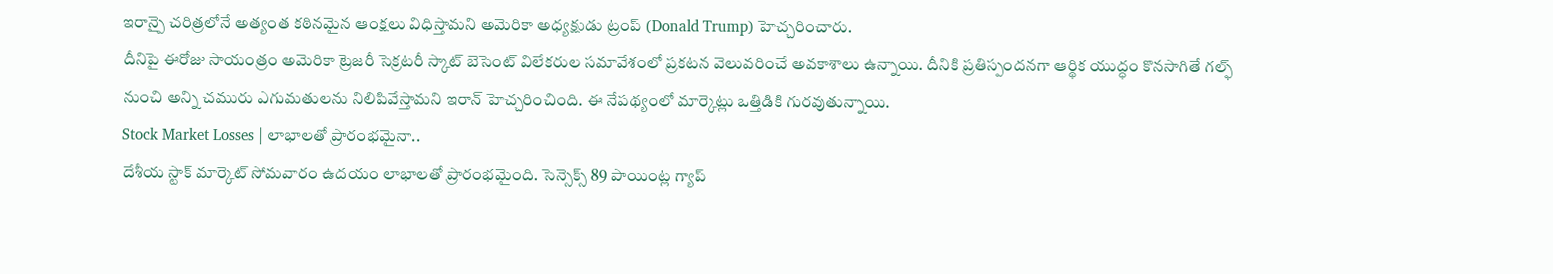ఇరాన్పై చరిత్రలోనే అత్యంత కఠినమైన ఆంక్షలు విధిస్తామని అమెరికా అధ్యక్షుడు ట్రంప్ (Donald Trump) హెచ్చరించారు.
దీనిపై ఈరోజు సాయంత్రం అమెరికా ట్రెజరీ సెక్రటరీ స్కాట్ బెసెంట్ విలేకరుల సమావేశంలో ప్రకటన వెలువరించే అవకాశాలు ఉన్నాయి. దీనికి ప్రతిస్పందనగా ఆర్థిక యుద్ధం కొనసాగితే గల్ఫ్ నుంచి అన్ని చమురు ఎగుమతులను నిలిపివేస్తామని ఇరాన్ హెచ్చరించింది. ఈ నేపథ్యంలో మార్కెట్లు ఒత్తిడికి గురవుతున్నాయి.
Stock Market Losses | లాభాలతో ప్రారంభమైనా..
దేశీయ స్టాక్ మార్కెట్ సోమవారం ఉదయం లాభాలతో ప్రారంభమైంది. సెన్సెక్స్ 89 పాయింట్ల గ్యాప్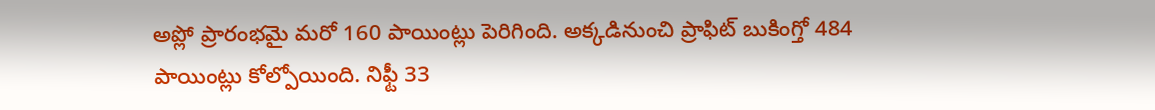అప్లో ప్రారంభమై మరో 160 పాయింట్లు పెరిగింది. అక్కడినుంచి ప్రాఫిట్ బుకింగ్తో 484 పాయింట్లు కోల్పోయింది. నిఫ్టీ 33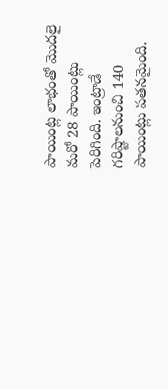పాయింట్ల లాభంతో మొదలై మరో 28 పాయింట్లు పెరిగింది. ఇంట్రాడే గరిష్టాలనుంచి 140 పాయింట్లు పతనమైంది.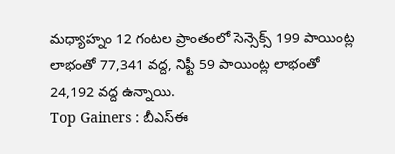మధ్యాహ్నం 12 గంటల ప్రాంతంలో సెన్సెక్స్ 199 పాయింట్ల లాభంతో 77,341 వద్ద, నిఫ్టీ 59 పాయింట్ల లాభంతో 24,192 వద్ద ఉన్నాయి.
Top Gainers : బీఎస్ఈ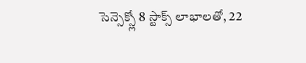సెన్సెక్స్లో 8 స్టాక్స్ లాభాలతో, 22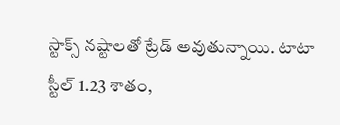స్టాక్స్ నష్టాలతో ట్రేడ్ అవుతున్నాయి. టాటా స్టీల్ 1.23 శాతం,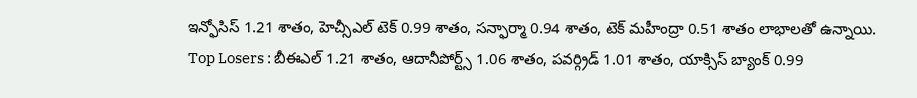ఇన్ఫోసిస్ 1.21 శాతం, హెచ్సీఎల్ టెక్ 0.99 శాతం, సన్ఫార్మా 0.94 శాతం, టెక్ మహీంద్రా 0.51 శాతం లాభాలతో ఉన్నాయి.
Top Losers : బీఈఎల్ 1.21 శాతం, ఆదానీపోర్ట్స్ 1.06 శాతం, పవర్గ్రిడ్ 1.01 శాతం, యాక్సిస్ బ్యాంక్ 0.99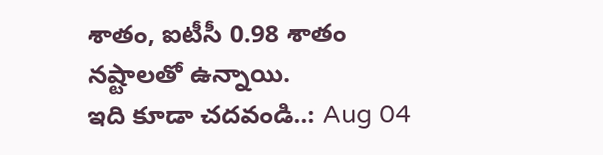శాతం, ఐటీసీ 0.98 శాతం నష్టాలతో ఉన్నాయి.
ఇది కూడా చదవండి..: Aug 04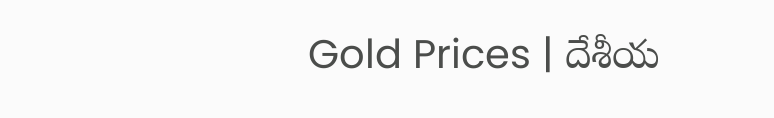Gold Prices | దేశీయ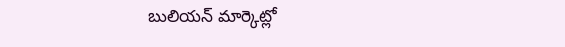బులియన్ మార్కెట్లో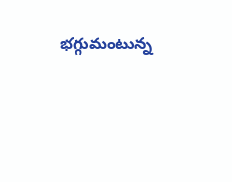భగ్గుమంటున్న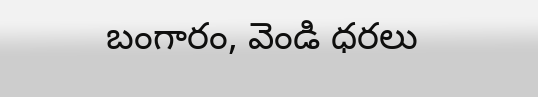బంగారం, వెండి ధరలు